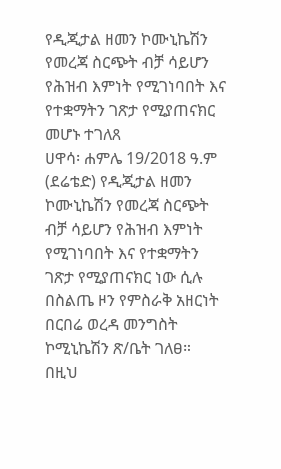የዲጂታል ዘመን ኮሙኒኬሽን የመረጃ ስርጭት ብቻ ሳይሆን የሕዝብ እምነት የሚገነባበት እና የተቋማትን ገጽታ የሚያጠናክር መሆኑ ተገለጸ
ሀዋሳ፡ ሐምሌ 19/2018 ዓ.ም (ደሬቴድ) የዲጂታል ዘመን ኮሙኒኬሽን የመረጃ ስርጭት ብቻ ሳይሆን የሕዝብ እምነት የሚገነባበት እና የተቋማትን ገጽታ የሚያጠናክር ነው ሲሉ በስልጤ ዞን የምስራቅ አዘርነት በርበሬ ወረዳ መንግስት ኮሚኒኬሽን ጽ/ቤት ገለፀ።
በዚህ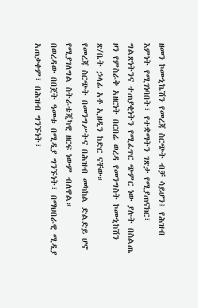ዘመን ኮሙኒኬሽን የመረጃ ስርጭት ብቻ ሳይሆን፤ የሕዝብ እምነት የሚገነባበት፣ የተቋማትን ገጽታ የሚያጠናክር፣ ግልጽነትንና ተጠያቂነትን የሚፈጥር ጭምር ነው ያሉት በስልጤ ዞን የምስራቅ አዘርነት በርበሬ ወረዳ የመንግስት ኮሙኒከሽን ጽ/ቤት ኃላፊ አቶ ኢዘዲን ከድር ናቸው።
የመረጃ ስርጭት በመንግሥትና በሕዝብ መካከል ድልድይ ሆኖ የሚያገለግል ስትራቴጂካዊ ዘርፍ ነውም ብለዋል።
በወረዳው በበጀት ዓመቱ በሚዲያ ግንኙነት፣ በማህበራዊ ሚዲያ አጠቃቀም፣ በሕዝብ ግንኙነት፣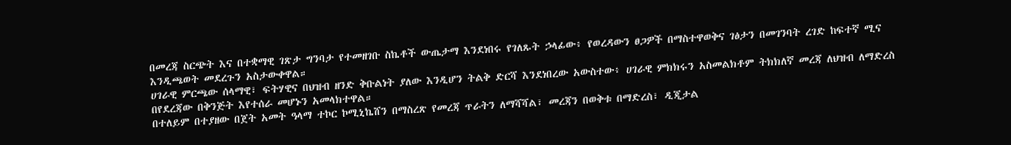በመረጃ ስርጭት እና በተቋማዊ ገጽታ ግንባታ የተመዘገቡ ስኬቶች ውጤታማ እንደነበሩ የገለጹት ኃላፊው፥ የወረዳውን ፀጋዎች በማስተዋወቅና ገፅታን በመገንባት ረገድ ከፍተኛ ሚና እንዲጫወት መደረጉን አስታውቀዋል።
ሀገራዊ ምርጫው ሰላማዊ፣ ፍትሃዊና በህዝብ ዘንድ ቅቡልነት ያለው እንዲሆን ትልቅ ድርሻ እንደነበረው አውስተው፥ ሀገራዊ ምክክሩን አስመልክቶም ትክክለኛ መረጃ ለህዝብ ለማድረስ በየደረጃው በቅንጅት እየተሰራ መሆኑን አመላክተዋል።
በተለይም በተያዘው በጀት አመት ዓላማ ተኮር ኮሚኒኬሸን በማስረጽ የመረጃ ጥራትን ለማሻሻል፣ መረጃን በወቅቱ በማድረስ፣ ዲጂታል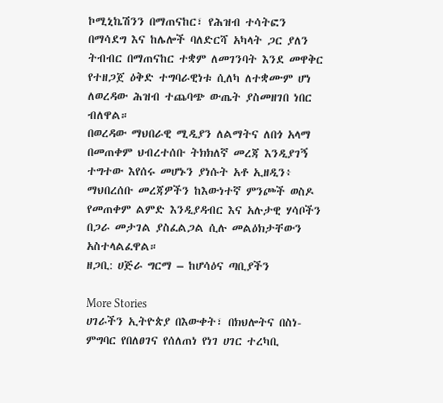ኮሚኒኬሽንን በማጠናከር፣ የሕዝብ ተሳትፎን በማሳደግ እና ከሌሎች ባለድርሻ አካላት ጋር ያለን ትብብር በማጠናከር ተቋም ለመገንባት እንደ መዋቅር የተዘጋጀ ዕቅድ ተግባራዊነቱ ሲለካ ለተቋሙም ሆነ ለወረዳው ሕዝብ ተጨባጭ ውጤት ያስመዘገበ ነበር ብለዋል።
በወረዳው ማህበራዊ ሚዲያን ለልማትና ለበጎ አላማ በመጠቀም ህብረተሰቡ ትክክለኛ መረጃ እንዲያገኝ ተግተው እየሰሩ መሆኑን ያነሱት አቶ ኢዘዲን፥ ማህበረሰቡ መረጃዎችን ከእውነተኛ ምንጮች ወስዶ የመጠቀም ልምድ እንዲያዳብር እና አሉታዊ ሃሳቦችን በጋራ መታገል ያስፈልጋል ሲሉ መልዕክታቸውን አስተላልፈዋል።
ዘጋቢ: ሀጅራ ግርማ – ከሆሳዕና ጣቢያችን

More Stories
ሀገራችን ኢትዮጵያ በእውቀት፣ በክህሎትና በስነ-ምግባር የበለፀገና የሰለጠነ የነገ ሀገር ተረካቢ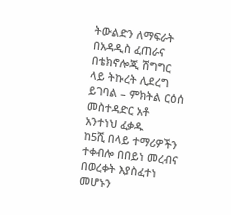ትውልድን ለማፍራት በአዳዲስ ፈጠራና በቴክኖሎጂ ሽግግር ላይ ትኩረት ሊደረግ ይገባል – ምክትል ርዕሰ መስተዳድር አቶ አንተነህ ፈቃዱ
ከ5ሺ በላይ ተማሪዎችን ተቀብሎ በበይነ መረብና በወረቀት እያስፈተነ መሆኑን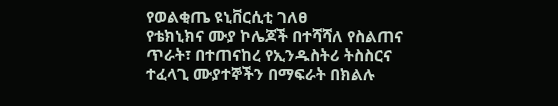የወልቂጤ ዩኒቨርሲቲ ገለፀ
የቴክኒክና ሙያ ኮሌጆች በተሻሻለ የስልጠና ጥራት፣ በተጠናከረ የኢንዱስትሪ ትስስርና ተፈላጊ ሙያተኞችን በማፍራት በክልሉ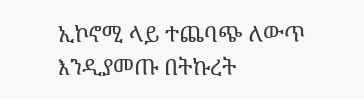ኢኮኖሚ ላይ ተጨባጭ ለውጥ እንዲያመጡ በትኩረት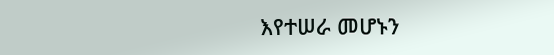እየተሠራ መሆኑን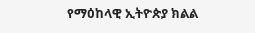የማዕከላዊ ኢትዮጵያ ክልል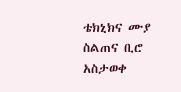ቴክኒክና ሙያ ስልጠና ቢሮ አስታወቀ